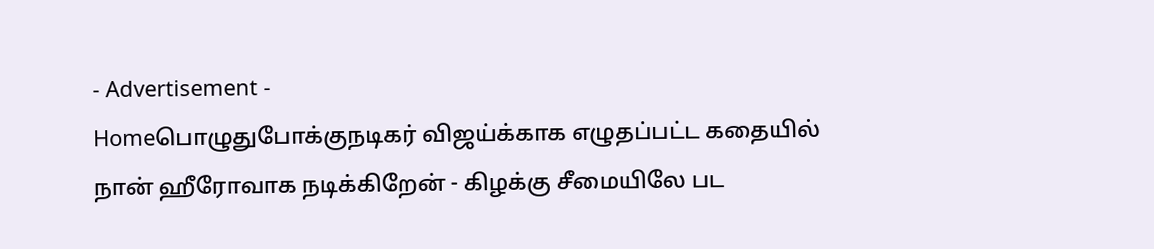- Advertisement -
Homeபொழுதுபோக்குநடிகர் விஜய்க்காக எழுதப்பட்ட கதையில் நான் ஹீரோவாக நடிக்கிறேன் - கிழக்கு சீமையிலே பட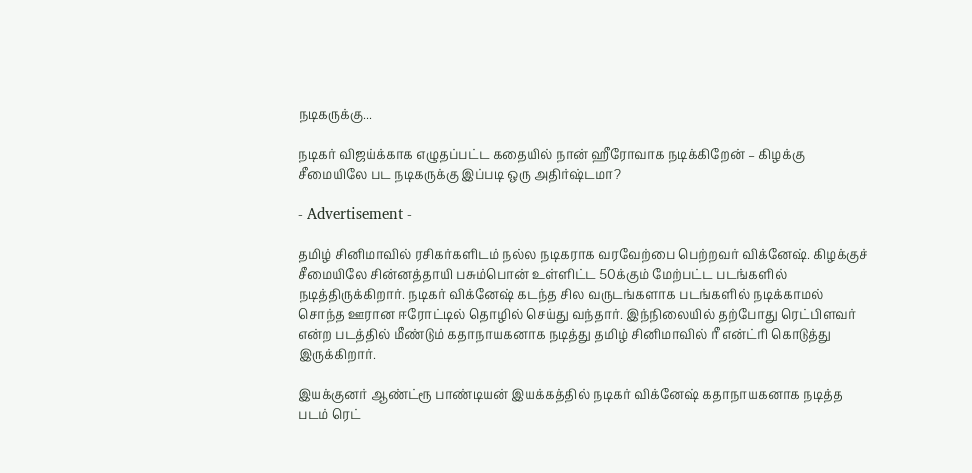நடிகருக்கு...

நடிகர் விஜய்க்காக எழுதப்பட்ட கதையில் நான் ஹீரோவாக நடிக்கிறேன் – கிழக்கு சீமையிலே பட நடிகருக்கு இப்படி ஒரு அதிர்ஷ்டமா?

- Advertisement -

தமிழ் சினிமாவில் ரசிகர்களிடம் நல்ல நடிகராக வரவேற்பை பெற்றவர் விக்னேஷ். கிழக்குச் சீமையிலே சின்னத்தாயி பசும்பொன் உள்ளிட்ட 50க்கும் மேற்பட்ட படங்களில் நடித்திருக்கிறார். நடிகர் விக்னேஷ் கடந்த சில வருடங்களாக படங்களில் நடிக்காமல் சொந்த ஊரான ஈரோட்டில் தொழில் செய்து வந்தார். இந்நிலையில் தற்போது ரெட்பிளவர் என்ற படத்தில் மீண்டும் கதாநாயகனாக நடித்து தமிழ் சினிமாவில் ரீ என்ட்ரி கொடுத்து இருக்கிறார்.

இயக்குனர் ஆண்ட்ரூ பாண்டியன் இயக்கத்தில் நடிகர் விக்னேஷ் கதாநாயகனாக நடித்த படம் ரெட்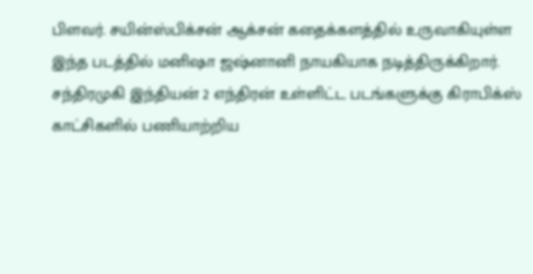பிளவர். சயின்ஸ்பிக்சன் ஆக்சன் கதைக்களத்தில் உருவாகியுள்ள இந்த படத்தில் மனிஷா ஜஷ்னானி நாயகியாக நடித்திருக்கிறார். சந்திரமுகி இந்தியன் 2 எந்திரன் உள்ளிட்ட படங்களுக்கு கிராபிக்ஸ் காட்சிகளில் பணியாற்றிய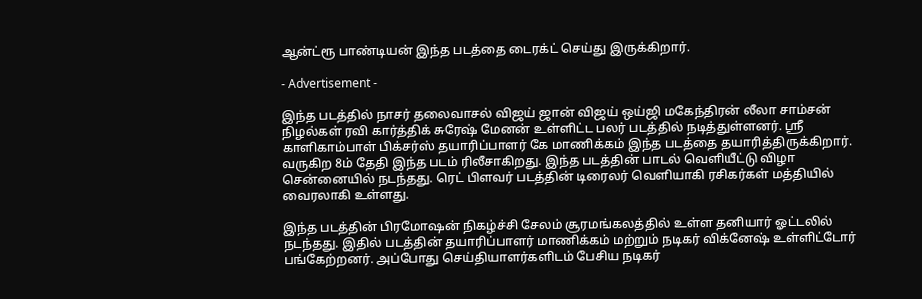ஆன்ட்ரூ பாண்டியன் இந்த படத்தை டைரக்ட் செய்து இருக்கிறார்.

- Advertisement -

இந்த படத்தில் நாசர் தலைவாசல் விஜய் ஜான் விஜய் ஒய்ஜி மகேந்திரன் லீலா சாம்சன் நிழல்கள் ரவி கார்த்திக் சுரேஷ் மேனன் உள்ளிட்ட பலர் படத்தில் நடித்துள்ளனர். ஸ்ரீ காளிகாம்பாள் பிக்சர்ஸ் தயாரிப்பாளர் கே மாணிக்கம் இந்த படத்தை தயாரித்திருக்கிறார். வருகிற 8ம் தேதி இந்த படம் ரிலீசாகிறது. இந்த படத்தின் பாடல் வெளியீட்டு விழா சென்னையில் நடந்தது. ரெட் பிளவர் படத்தின் டிரைலர் வெளியாகி ரசிகர்கள் மத்தியில் வைரலாகி உள்ளது.

இந்த படத்தின் பிரமோஷன் நிகழ்ச்சி சேலம் சூரமங்கலத்தில் உள்ள தனியார் ஓட்டலில் நடந்தது. இதில் படத்தின் தயாரிப்பாளர் மாணிக்கம் மற்றும் நடிகர் விக்னேஷ் உள்ளிட்டோர் பங்கேற்றனர். அப்போது செய்தியாளர்களிடம் பேசிய நடிகர்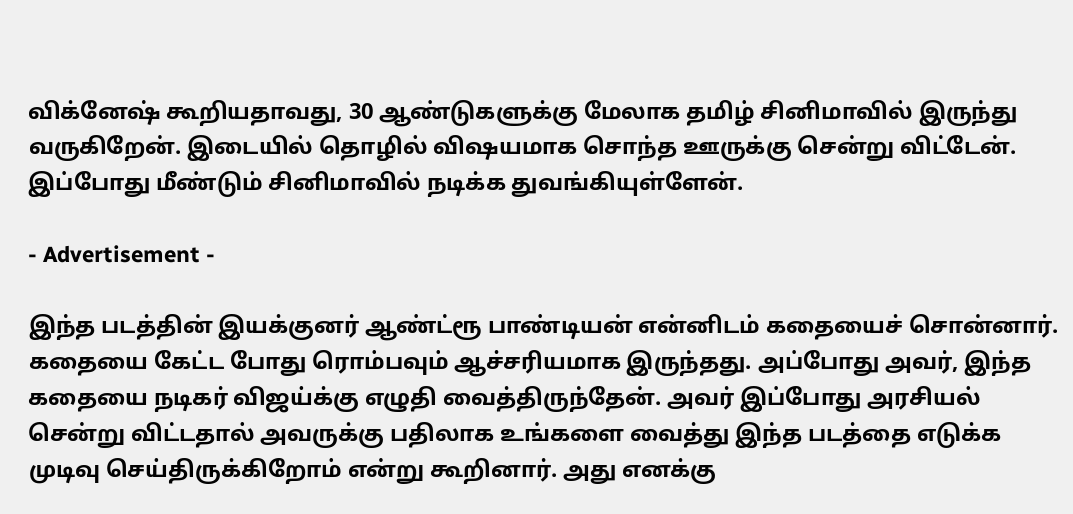விக்னேஷ் கூறியதாவது, 30 ஆண்டுகளுக்கு மேலாக தமிழ் சினிமாவில் இருந்து வருகிறேன். இடையில் தொழில் விஷயமாக சொந்த ஊருக்கு சென்று விட்டேன். இப்போது மீண்டும் சினிமாவில் நடிக்க துவங்கியுள்ளேன்.

- Advertisement -

இந்த படத்தின் இயக்குனர் ஆண்ட்ரூ பாண்டியன் என்னிடம் கதையைச் சொன்னார். கதையை கேட்ட போது ரொம்பவும் ஆச்சரியமாக இருந்தது. அப்போது அவர், இந்த கதையை நடிகர் விஜய்க்கு எழுதி வைத்திருந்தேன். அவர் இப்போது அரசியல் சென்று விட்டதால் அவருக்கு பதிலாக உங்களை வைத்து இந்த படத்தை எடுக்க முடிவு செய்திருக்கிறோம் என்று கூறினார். அது எனக்கு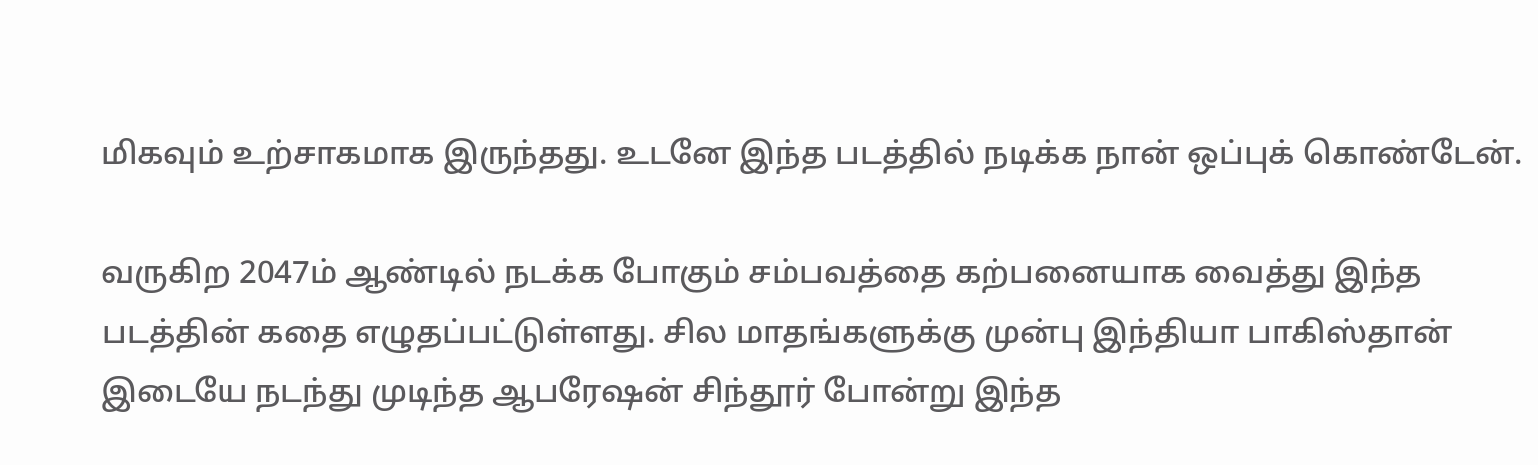மிகவும் உற்சாகமாக இருந்தது. உடனே இந்த படத்தில் நடிக்க நான் ஒப்புக் கொண்டேன்.

வருகிற 2047ம் ஆண்டில் நடக்க போகும் சம்பவத்தை கற்பனையாக வைத்து இந்த படத்தின் கதை எழுதப்பட்டுள்ளது. சில மாதங்களுக்கு முன்பு இந்தியா பாகிஸ்தான் இடையே நடந்து முடிந்த ஆபரேஷன் சிந்தூர் போன்று இந்த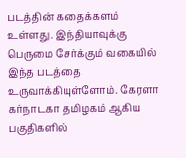படத்தின் கதைக்களம் உள்ளது. இந்தியாவுக்கு பெருமை சேர்க்கும் வகையில் இந்த படத்தை உருவாக்கியுள்ளோம். கேரளா கர்நாடகா தமிழகம் ஆகிய பகுதிகளில்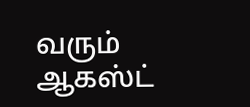வரும் ஆகஸ்ட்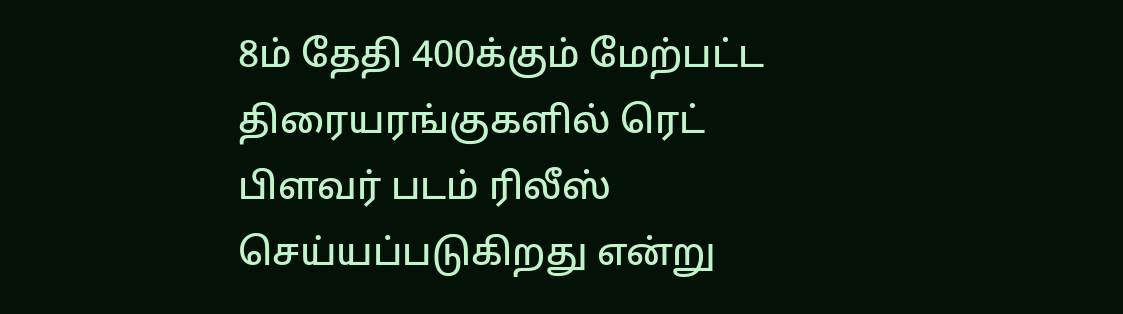8ம் தேதி 400க்கும் மேற்பட்ட திரையரங்குகளில் ரெட் பிளவர் படம் ரிலீஸ் செய்யப்படுகிறது என்று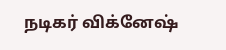நடிகர் விக்னேஷ்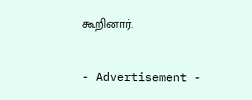கூறினார்.

- Advertisement -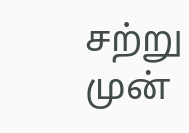சற்று முன்